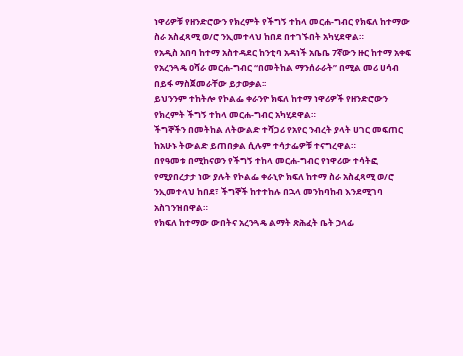ነዋሪዎቹ የዘንድሮውን የክረምት የችግኝ ተከላ መርሐ-ግብር የክፍለ ከተማው ስራ አስፈጻሚ ወ/ሮ ንኢመተላህ ከበደ በተገኙበት አካሂደዋል።
የአዲስ አበባ ከተማ አስተዳደር ከንቲባ አዳነች አቤቤ 7ኛውን ዙር ከተማ አቀፍ የአረንጓዴ ዐሻራ መርሐ-ግብር “በመትከል ማንሰራራት” በሚል መሪ ሀሳብ በይፋ ማስጀመራቸው ይታወቃል፡፡
ይህንንም ተከትሎ የኮልፌ ቀራንዮ ክፍለ ከተማ ነዋሪዎች የዘንድሮውን የክረምት ችግኝ ተከላ መርሐ-ግብር አካሂደዋል።
ችግኞችን በመትከል ለትውልድ ተሻጋሪ የአየር ንብረት ያላት ሀገር መፍጠር ከአሁኑ ትውልድ ይጠበቃል ሲሉም ተሳታፌዎቹ ተናግረዋል።
በየዓመቱ በሚከናወን የችግኝ ተከላ መርሐ-ግብር የነዋሪው ተሳትፎ የሚያበረታታ ነው ያሉት የኮልፌ ቀራኒዮ ክፍለ ከተማ ስራ አስፈጻሚ ወ/ሮ ንኢመተላህ ከበደ፣ ችግኞች ከተተከሉ በኋላ መንከባከብ እንደሚገባ አስገንዝበዋል።
የክፍለ ከተማው ውበትና አረንጓዴ ልማት ጽሕፈት ቤት ኃላፊ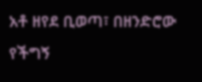አቶ ዘየደ ቢወጣ፣ በዘንድሮው የችግኝ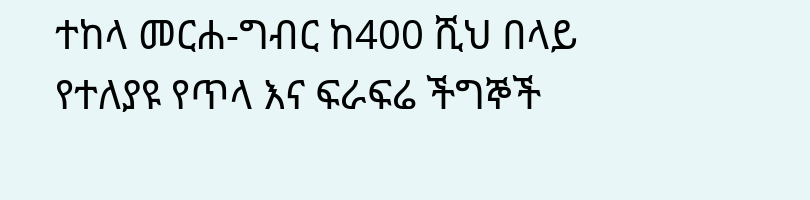ተከላ መርሐ-ግብር ከ400 ሺህ በላይ የተለያዩ የጥላ እና ፍራፍሬ ችግኞች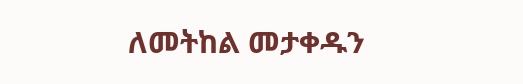ለመትከል መታቀዱን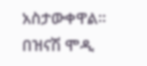አስታውቀዋል።
በዝናሽ ሞዲ